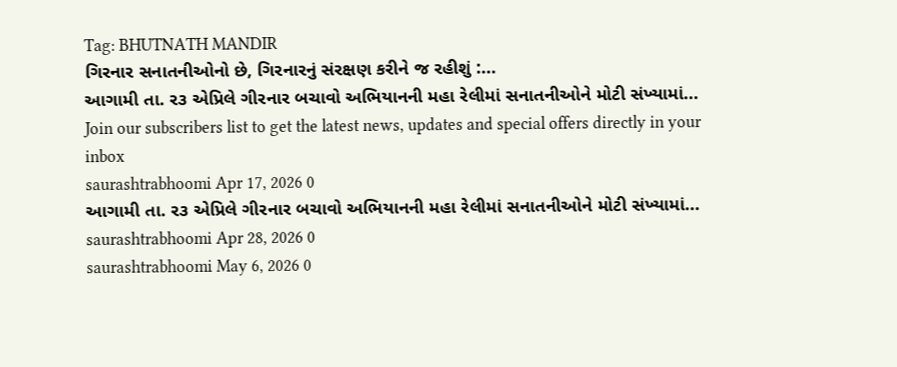Tag: BHUTNATH MANDIR
ગિરનાર સનાતનીઓનો છે, ગિરનારનું સંરક્ષણ કરીને જ રહીશું :...
આગામી તા. ર૩ એપ્રિલે ગીરનાર બચાવો અભિયાનની મહા રેલીમાં સનાતનીઓને મોટી સંખ્યામાં...
Join our subscribers list to get the latest news, updates and special offers directly in your inbox
saurashtrabhoomi Apr 17, 2026 0
આગામી તા. ર૩ એપ્રિલે ગીરનાર બચાવો અભિયાનની મહા રેલીમાં સનાતનીઓને મોટી સંખ્યામાં...
saurashtrabhoomi Apr 28, 2026 0
saurashtrabhoomi May 6, 2026 0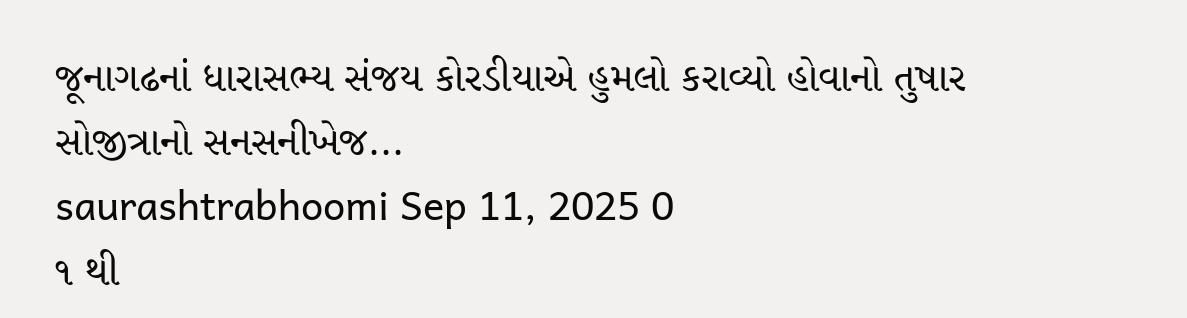જૂનાગઢનાં ધારાસભ્ય સંજય કોરડીયાએ હુમલો કરાવ્યો હોવાનો તુષાર સોજીત્રાનો સનસનીખેજ...
saurashtrabhoomi Sep 11, 2025 0
૧ થી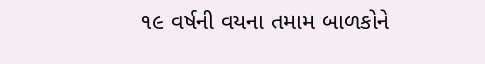૧૯ વર્ષની વયના તમામ બાળકોને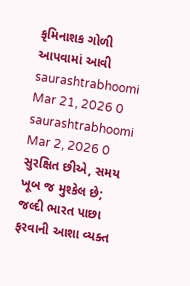કૃમિનાશક ગોળી આપવામાં આવી
saurashtrabhoomi Mar 21, 2026 0
saurashtrabhoomi Mar 2, 2026 0
સુરક્ષિત છીએ, સમય ખૂબ જ મુશ્કેલ છે; જલ્દી ભારત પાછા ફરવાની આશા વ્યક્ત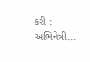કરી : અભિનેત્રી...